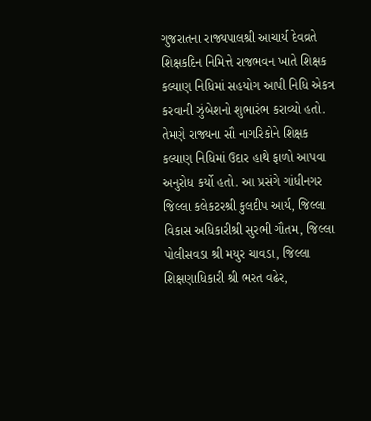ગુજરાતના રાજ્યપાલશ્રી આચાર્ય દેવવ્રતે શિક્ષકદિન નિમિત્તે રાજભવન ખાતે શિક્ષક કલ્યાણ નિધિમાં સહયોગ આપી નિધિ એકત્ર કરવાની ઝુંબેશનો શુભારંભ કરાવ્યો હતો. તેમણે રાજ્યના સૌ નાગરિકોને શિક્ષક કલ્યાણ નિધિમાં ઉદાર હાથે ફાળો આપવા અનુરોધ કર્યો હતો. આ પ્રસંગે ગાંધીનગર જિલ્લા કલેકટરશ્રી કુલદીપ આર્ય, જિલ્લા વિકાસ અધિકારીશ્રી સુરભી ગૌતમ, જિલ્લા પોલીસવડા શ્રી મયુર ચાવડા, જિલ્લા શિક્ષણાધિકારી શ્રી ભરત વઢેર,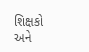શિક્ષકો અને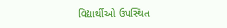વિદ્યાર્થીઓ ઉપસ્થિત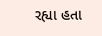રહ્યા હતા